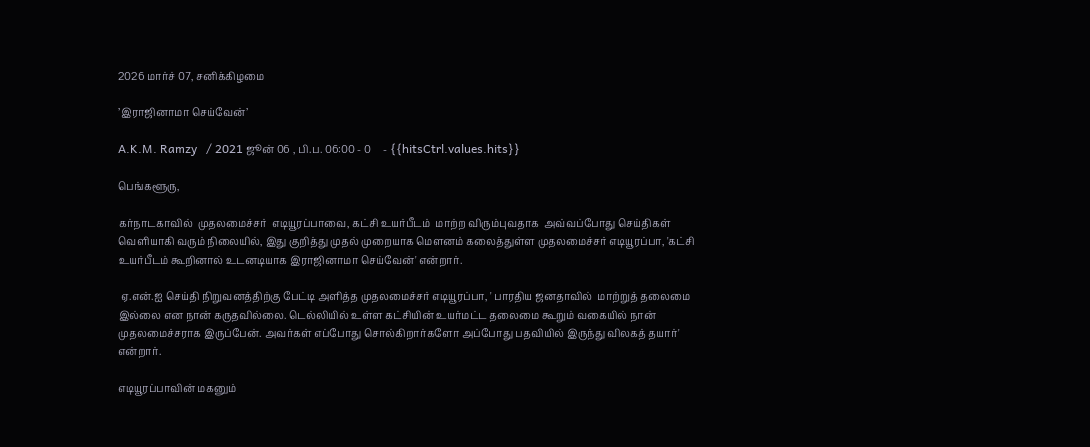2026 மார்ச் 07, சனிக்கிழமை

’இராஜினாமா செய்வேன்’

A.K.M. Ramzy   / 2021 ஜூன் 06 , பி.ப. 06:00 - 0     - {{hitsCtrl.values.hits}}

பெங்களூரு,

கர்நாடகாவில்  முதலமைச்சர்  எடியூரப்பாவை, கட்சி உயர்பீடம்  மாற்ற விரும்புவதாக  அவ்வப்போது செய்திகள் வெளியாகி வரும் நிலையில், இது குறித்து முதல் முறையாக மௌனம் கலைத்துள்ள முதலமைச்சர் எடியூரப்பா, 'கட்சி உயர்பீடம் கூறினால் உடனடியாக இராஜினாமா செய்வேன்' என்றார்.

 ஏ.என்.ஐ செய்தி நிறுவனத்திற்கு பேட்டி அளித்த முதலமைச்சர் எடியூரப்பா, ' பாரதிய ஜனதாவில்  மாற்றுத் தலைமை இல்லை என நான் கருதவில்லை. டெல்லியில் உள்ள கட்சியின் உயர்மட்ட தலைமை கூறும் வகையில் நான் முதலமைச்சராக இருப்பேன். அவர்கள் எப்போது சொல்கிறார்களோ அப்போது பதவியில் இருந்து விலகத் தயார்' என்றார்.

எடியூரப்பாவின் மகனும்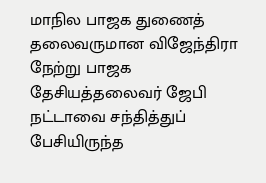மாநில பாஜக துணைத் தலைவருமான விஜேந்திரா நேற்று பாஜக தேசியத்தலைவர் ஜேபி நட்டாவை சந்தித்துப் பேசியிருந்த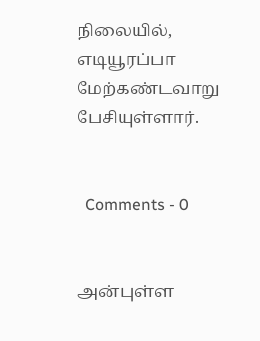நிலையில், எடியூரப்பா மேற்கண்டவாறு பேசியுள்ளார்.


  Comments - 0


அன்புள்ள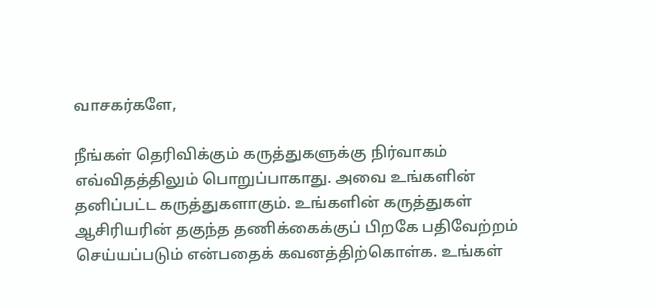வாசகர்களே,

நீங்கள் தெரிவிக்கும் கருத்துகளுக்கு நிர்வாகம் எவ்விதத்திலும் பொறுப்பாகாது. அவை உங்களின் தனிப்பட்ட கருத்துகளாகும். உங்களின் கருத்துகள் ஆசிரியரின் தகுந்த தணிக்கைக்குப் பிறகே பதிவேற்றம் செய்யப்படும் என்பதைக் கவனத்திற்கொள்க. உங்கள்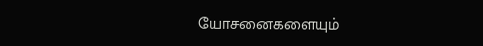யோசனைகளையும்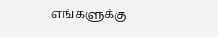எங்களுக்கு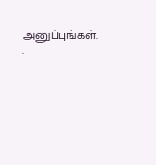அனுப்புங்கள். .